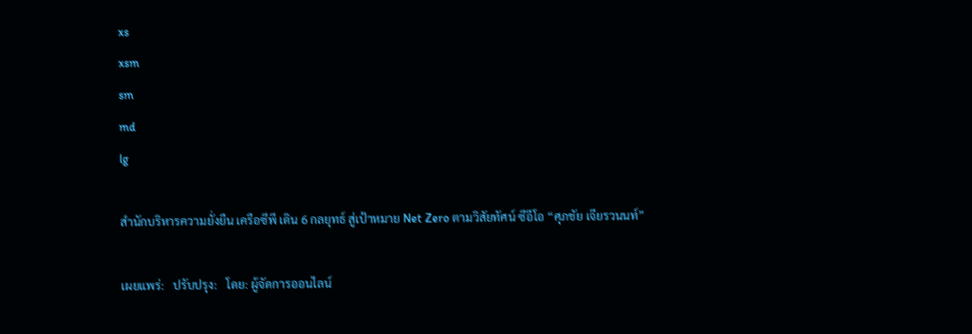xs
xsm
sm
md
lg

สำนักบริหารความยั่งยืน เครือซีพี เดิน 6 กลยุทธ์ สู่เป้าหมาย Net Zero ตามวิสัยทัศน์ ซีอีโอ “ศุภชัย เจียรวนนท์”

เผยแพร่:   ปรับปรุง:   โดย: ผู้จัดการออนไลน์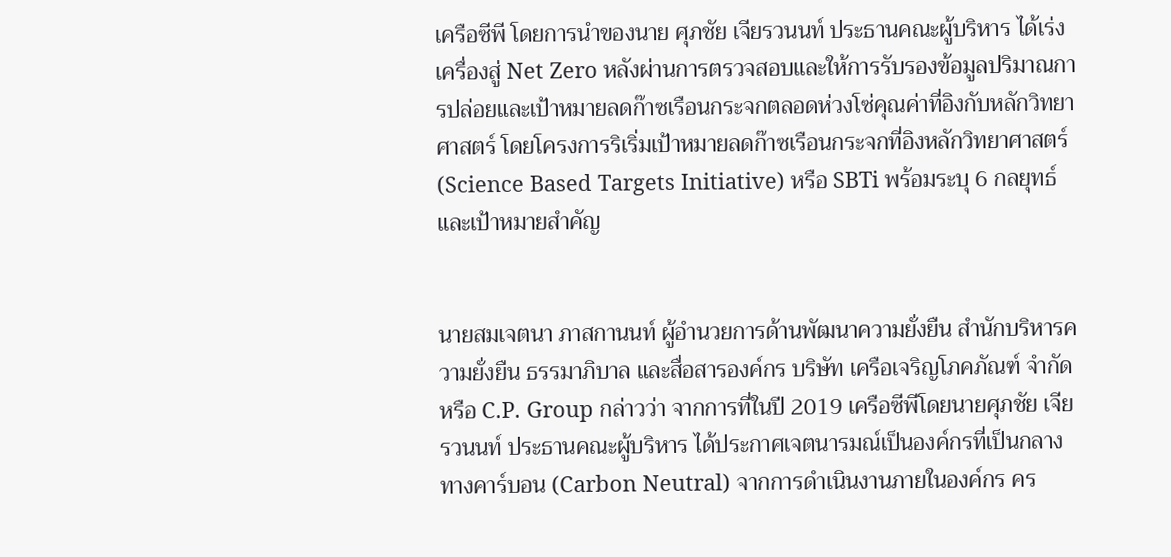เครือซีพี โดยการนำของนาย ศุภชัย เจียรวนนท์ ประธานคณะผู้บริหาร ได้เร่งเครื่องสู่ Net Zero หลังผ่านการตรวจสอบและให้การรับรองข้อมูลปริมาณการปล่อยและเป้าหมายลดก๊าซเรือนกระจกตลอดห่วงโซ่คุณค่าที่อิงกับหลักวิทยาศาสตร์ โดยโครงการริเริ่มเป้าหมายลดก๊าซเรือนกระจกที่อิงหลักวิทยาศาสตร์ (Science Based Targets Initiative) หรือ SBTi พร้อมระบุ 6 กลยุทธ์และเป้าหมายสำคัญ


นายสมเจตนา ภาสกานนท์ ผู้อำนวยการด้านพัฒนาความยั่งยืน สำนักบริหารความยั่งยืน ธรรมาภิบาล และสื่อสารองค์กร บริษัท เครือเจริญโภคภัณฑ์ จำกัด หรือ C.P. Group กล่าวว่า จากการที่ในปี 2019 เครือซีพีโดยนายศุภชัย เจียรวนนท์ ประธานคณะผู้บริหาร ได้ประกาศเจตนารมณ์เป็นองค์กรที่เป็นกลางทางคาร์บอน (Carbon Neutral) จากการดำเนินงานภายในองค์กร คร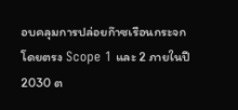อบคลุมการปล่อยก๊าซเรือนกระจกโดยตรง Scope 1 และ 2 ภายในปี 2030 ต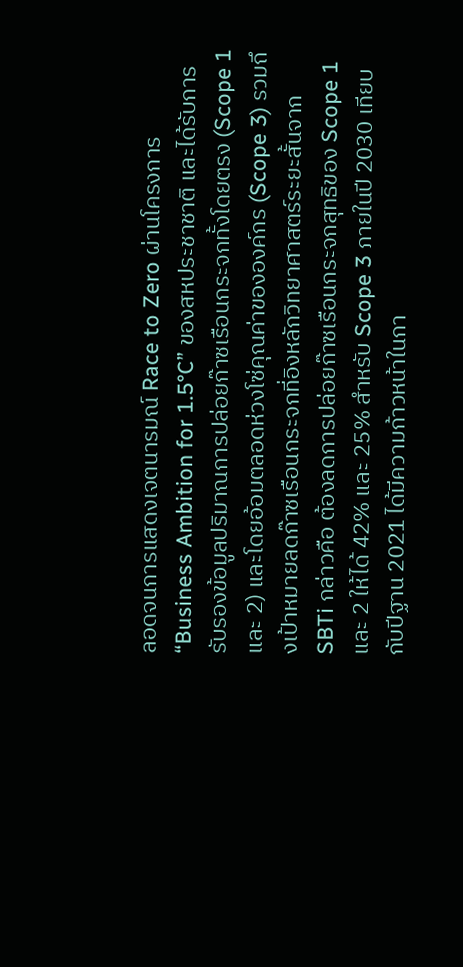ลอดจนการแสดงเจตนารมณ์ Race to Zero ผ่านโครงการ “Business Ambition for 1.5°C” ของสหประชาชาติ และได้รับการรับรองข้อมูลปริมาณการปล่อยก๊าซเรือนกระจกทั้งโดยตรง (Scope 1 และ 2) และโดยอ้อมตลอดห่วงโซ่คุณค่าขององค์กร (Scope 3) รวมถึงเป้าหมายลดก๊าซเรือนกระจกที่อิงหลักวิทยาศาสตร์ระยะสั้นจาก SBTi กล่าวคือ ต้องลดการปล่อยก๊าซเรือนกระจกสุทธิของ Scope 1 และ 2 ให้ได้ 42% และ 25% สำหรับ Scope 3 ภายในปี 2030 เทียบกับปีฐาน 2021 ได้มีความก้าวหน้าในกา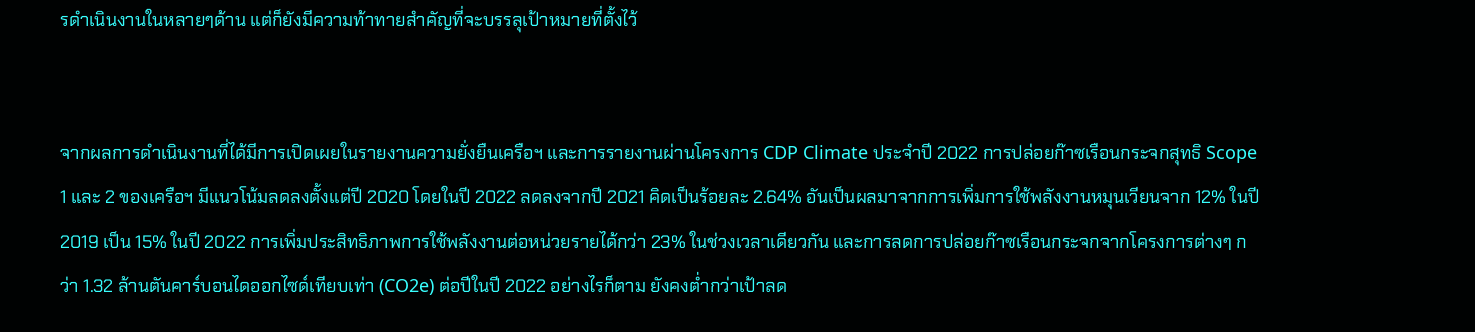รดำเนินงานในหลายๆด้าน แต่ก็ยังมีความท้าทายสำคัญที่จะบรรลุเป้าหมายที่ตั้งไว้


จากผลการดำเนินงานที่ได้มีการเปิดเผยในรายงานความยั่งยืนเครือฯ และการรายงานผ่านโครงการ CDP Climate ประจำปี 2022 การปล่อยก๊าซเรือนกระจกสุทธิ Scope 1 และ 2 ของเครือฯ มีแนวโน้มลดลงตั้งแต่ปี 2020 โดยในปี 2022 ลดลงจากปี 2021 คิดเป็นร้อยละ 2.64% อันเป็นผลมาจากการเพิ่มการใช้พลังงานหมุนเวียนจาก 12% ในปี 2019 เป็น 15% ในปี 2022 การเพิ่มประสิทธิภาพการใช้พลังงานต่อหน่วยรายได้กว่า 23% ในช่วงเวลาเดียวกัน และการลดการปล่อยก๊าซเรือนกระจกจากโครงการต่างๆ กว่า 1.32 ล้านตันคาร์บอนไดออกไซด์เทียบเท่า (CO2e) ต่อปีในปี 2022 อย่างไรก็ตาม ยังคงต่ำกว่าเป้าลด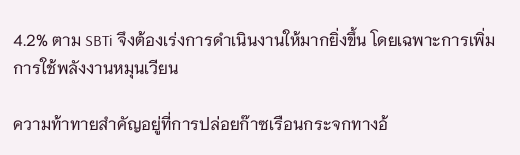4.2% ตาม SBTi จึงต้องเร่งการดำเนินงานให้มากยิ่งขึ้น โดยเฉพาะการเพิ่มการใช้พลังงานหมุนเวียน

ความท้าทายสำคัญอยู่ที่การปล่อยก๊าซเรือนกระจกทางอ้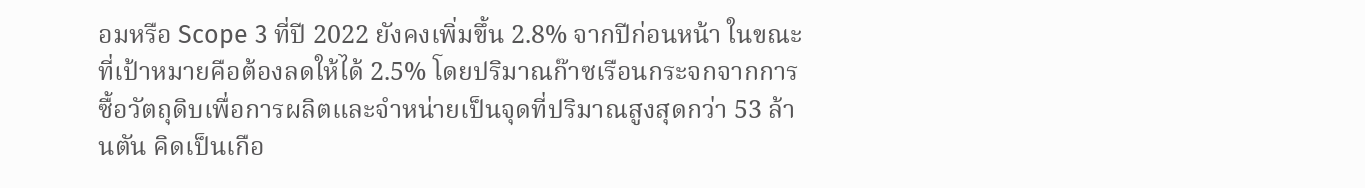อมหรือ Scope 3 ที่ปี 2022 ยังคงเพิ่มขึ้น 2.8% จากปีก่อนหน้า ในขณะที่เป้าหมายคือต้องลดให้ได้ 2.5% โดยปริมาณก๊าซเรือนกระจกจากการซื้อวัตถุดิบเพื่อการผลิตและจำหน่ายเป็นจุดที่ปริมาณสูงสุดกว่า 53 ล้านตัน คิดเป็นเกือ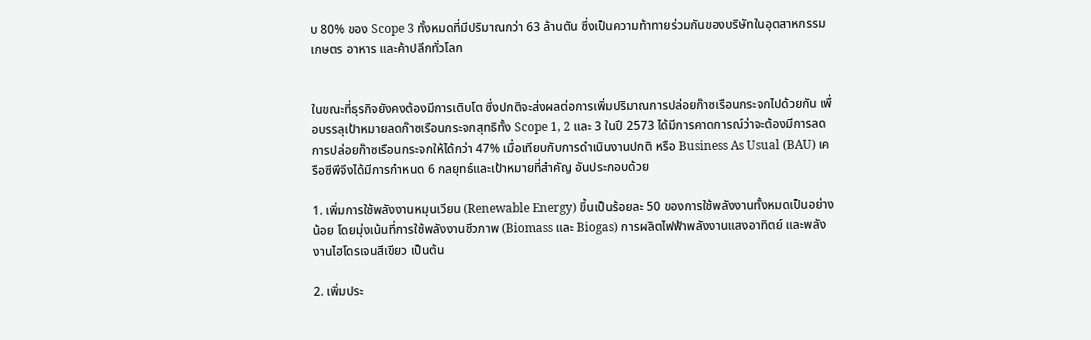บ 80% ของ Scope 3 ทั้งหมดที่มีปริมาณกว่า 63 ล้านตัน ซึ่งเป็นความท้าทายร่วมกันของบริษัทในอุตสาหกรรมเกษตร อาหาร และค้าปลีกทั่วโลก


ในขณะที่ธุรกิจยังคงต้องมีการเติบโต ซึ่งปกติจะส่งผลต่อการเพิ่มปริมาณการปล่อยก๊าซเรือนกระจกไปด้วยกัน เพื่อบรรลุเป้าหมายลดก๊าซเรือนกระจกสุทธิทั้ง Scope 1, 2 และ 3 ในปี 2573 ได้มีการคาดการณ์ว่าจะต้องมีการลดการปล่อยก๊าซเรือนกระจกให้ได้กว่า 47% เมื่อเทียบกับการดำเนินงานปกติ หรือ Business As Usual (BAU) เครือซีพีจึงได้มีการกำหนด 6 กลยุทธ์และเป้าหมายที่สำคัญ อันประกอบด้วย

1. เพิ่มการใช้พลังงานหมุนเวียน (Renewable Energy) ขึ้นเป็นร้อยละ 50 ของการใช้พลังงานทั้งหมดเป็นอย่างน้อย โดยมุ่งเน้นที่การใช้พลังงานชีวภาพ (Biomass และ Biogas) การผลิตไฟฟ้าพลังงานแสงอาทิตย์ และพลังงานไฮโดรเจนสีเขียว เป็นต้น

2. เพิ่มประ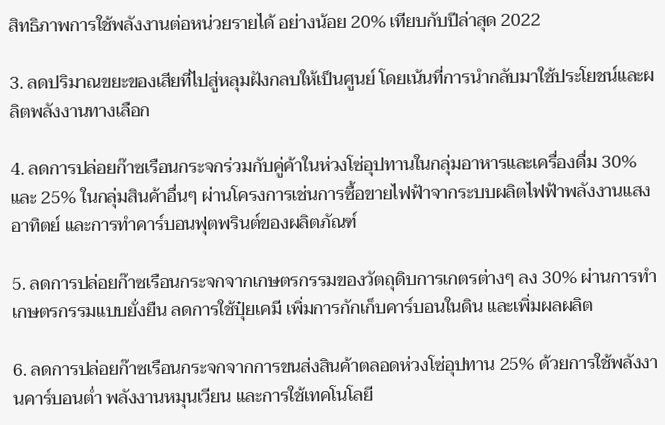สิทธิภาพการใช้พลังงานต่อหน่วยรายได้ อย่างน้อย 20% เทียบกับปีล่าสุด 2022

3. ลดปริมาณขยะของเสียที่ไปสู่หลุมฝังกลบให้เป็นศูนย์ โดยเน้นที่การนำกลับมาใช้ประโยชน์และผลิตพลังงานทางเลือก

4. ลดการปล่อยก๊าซเรือนกระจกร่วมกับคู่ค้าในห่วงโซ่อุปทานในกลุ่มอาหารและเครื่องดื่ม 30% และ 25% ในกลุ่มสินค้าอื่นๆ ผ่านโครงการเช่นการซื้อขายไฟฟ้าจากระบบผลิตไฟฟ้าพลังงานแสงอาทิตย์ และการทำคาร์บอนฟุตพรินต์ของผลิตภัณฑ์

5. ลดการปล่อยก๊าซเรือนกระจกจากเกษตรกรรมของวัตถุดิบการเกตรต่างๆ ลง 30% ผ่านการทำเกษตรกรรมแบบยั่งยืน ลดการใช้ปุ๋ยเคมี เพิ่มการกักเก็บคาร์บอนในดิน และเพิ่มผลผลิต

6. ลดการปล่อยก๊าซเรือนกระจกจากการขนส่งสินค้าตลอดห่วงโซ่อุปทาน 25% ด้วยการใช้พลังงานคาร์บอนต่ำ พลังงานหมุนเวียน และการใช้เทคโนโลยี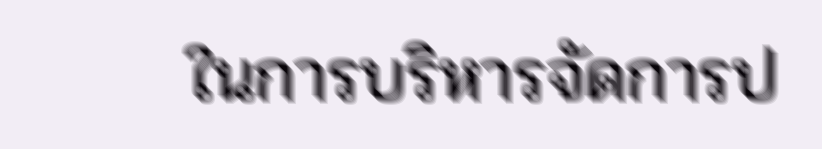ในการบริหารจัดการป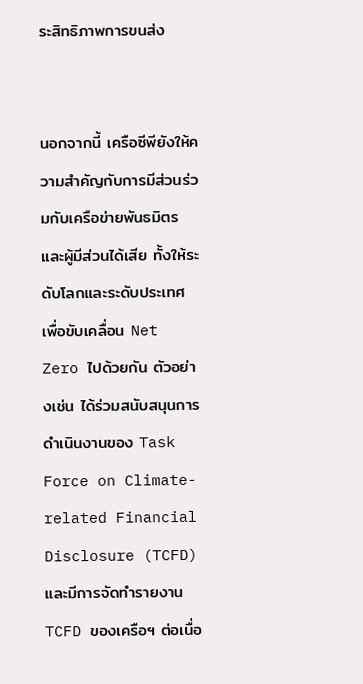ระสิทธิภาพการขนส่ง


นอกจากนี้ เครือซีพียังให้ความสำคัญกับการมีส่วนร่วมกับเครือข่ายพันธมิตรและผู้มีส่วนได้เสีย ทั้งให้ระดับโลกและระดับประเทศ เพื่อขับเคลื่อน Net Zero ไปด้วยกัน ตัวอย่างเช่น ได้ร่วมสนับสนุนการดำเนินงานของ Task Force on Climate-related Financial Disclosure (TCFD) และมีการจัดทำรายงาน TCFD ของเครือฯ ต่อเนื่อ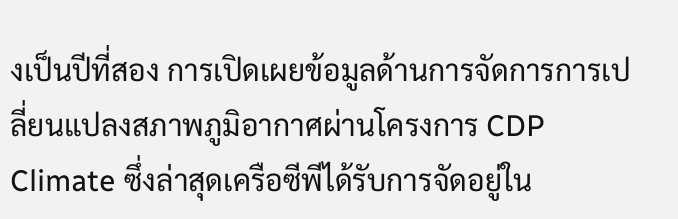งเป็นปีที่สอง การเปิดเผยข้อมูลด้านการจัดการการเปลี่ยนแปลงสภาพภูมิอากาศผ่านโครงการ CDP Climate ซึ่งล่าสุดเครือซีพีได้รับการจัดอยู่ใน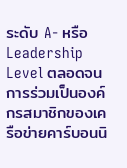ระดับ A- หรือ Leadership Level ตลอดจนการร่วมเป็นองค์กรสมาชิกของเครือข่ายคาร์บอนนิ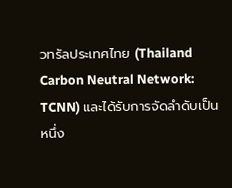วทรัลประเทศไทย (Thailand Carbon Neutral Network: TCNN) และได้รับการจัดลำดับเป็นหนึ่ง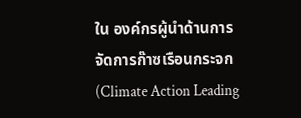ใน องค์กรผู้นำด้านการจัดการก๊าซเรือนกระจก (Climate Action Leading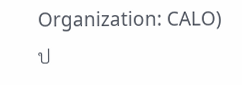Organization: CALO) ป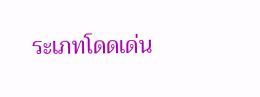ระเภทโดดเด่น